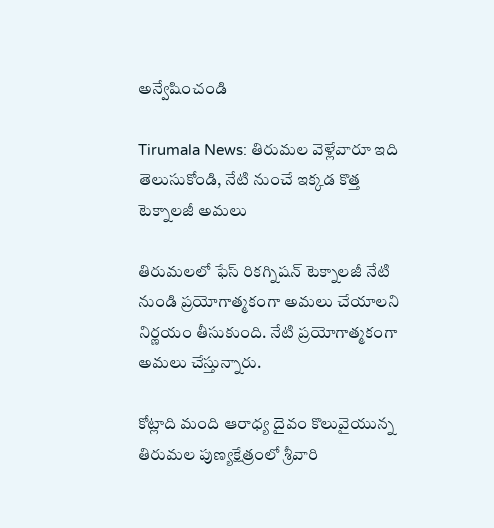అన్వేషించండి

Tirumala News: తిరుమల వెళ్లేవారూ ఇది తెలుసుకోండి, నేటి నుంచే ఇక్కడ కొత్త టెక్నాలజీ అమలు

తిరుమలలో ఫేస్ రికగ్నిషన్ టెక్నాలజీ నేటి‌ నుండి ప్రయోగాత్మకంగా అమలు చేయాలని నిర్ణయం తీసుకుంది. నేటి ప్రయోగాత్మకంగా అమలు చేస్తున్నారు.

కోట్లాది మంది ఆరాధ్య దైవం కొలువైయున్న తిరుమల పుణ్యక్షేత్రంలో శ్రీవారి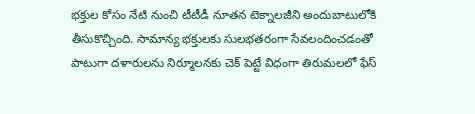భక్తుల కోసం నేటి నుంచి టీటీడీ నూతన టెక్నాలజీని అందుబాటులోకి తీసుకొచ్చింది. సామాన్య భక్తులకు సులభతరంగా సేవలందించడంతో పాటుగా దళారులను నిర్మూలనకు చెక్ పెట్టే విధంగా తిరుమలలో ఫేస్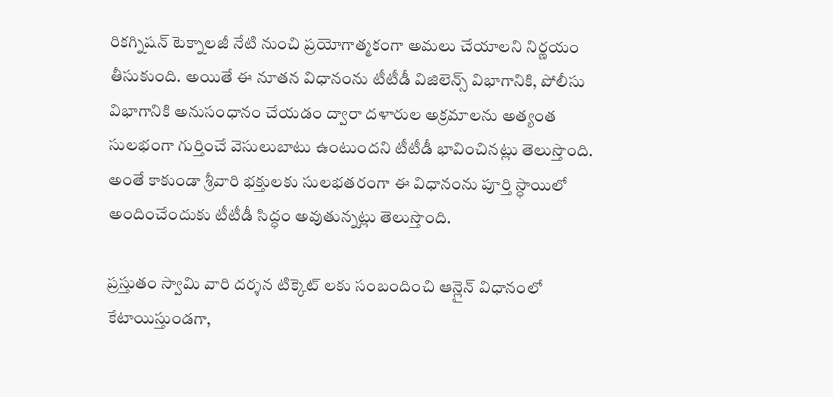రికగ్నిషన్ టెక్నాలజీ నేటి‌ నుంచి ప్రయోగాత్మకంగా అమలు చేయాలని నిర్ణయం తీసుకుంది. అయితే ఈ నూతన విధానంను టీటీడీ విజిలెన్స్ విభాగానికి, పోలీసు విభాగానికి అనుసంధానం చేయడం ద్వారా దళారుల అక్రమాలను అత్యంత సులభంగా గుర్తించే వెసులుబాటు ఉంటుందని టీటీడీ భావించినట్లు తెలుస్తొంది. అంతే కాకుండా శ్రీవారి భక్తులకు సులభతరంగా ఈ విధానంను పూర్తి స్ధాయిలో అందించేందుకు టీటీడీ సిద్ధం అవుతున్నట్లు తెలుస్తొంది.

ప్రస్తుతం స్వామి వారి దర్శన టిక్కెట్ లకు సంబందించి ఆన్లైన్ విధానంలో కేటాయిస్తుండగా,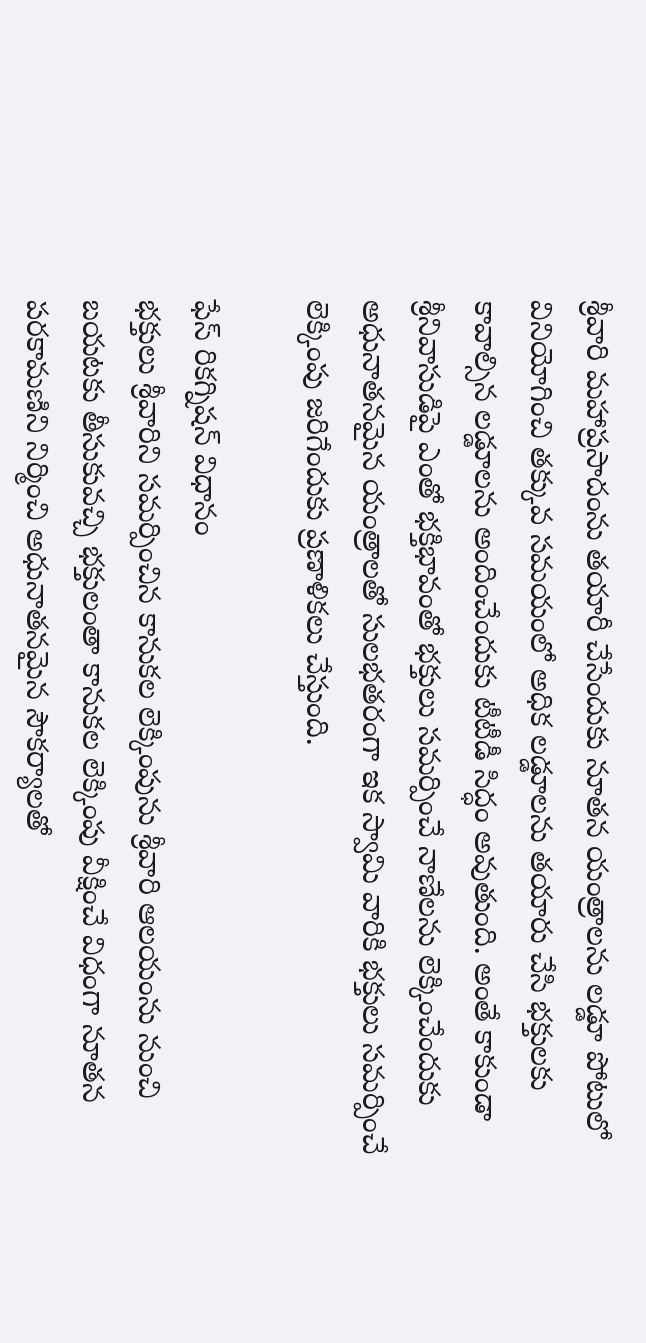శ్రీవారి మహాప్రసాదంను తయారీ చేసేందుకు నూతన యంత్రాలను లడ్డూ పోటులో వినియోగించి తక్కువ సమయంలో అధిక లడ్డూలను తయారు చేసి భక్తులకు కావాల్సిన లడ్డూలను అందించేందుకు టీటీడీ సిద్ధం అవుతుంది. అంతే కాకుండా శ్రీనివాసుడిపై ఎంతో‌ భక్తిభావంతో భక్తులు సమర్పించే నాణేలను లెక్కించేందుకు అధునాతనమైన యంత్రాలతో సులభతరంగా ఇక స్వామి వారికి భక్తులు సమర్పించే లెక్కింపు జరిగేందుకు ప్రణాళికలు చేస్తుంది.

ఫేస్ రికగ్నిషన్ విధానం
భక్తులు శ్రీవారిని సమర్పించిన కానుకల లెక్కింపును శ్రీవారి ఆలయంను నుంచి బయటకు తీసుకువచ్చి భక్తులంతా కానుకల లెక్కింపు వీక్షించే విధంగా నూతన పరకామణిని నిర్మించి అధునాతనమైన సౌకర్యాలతో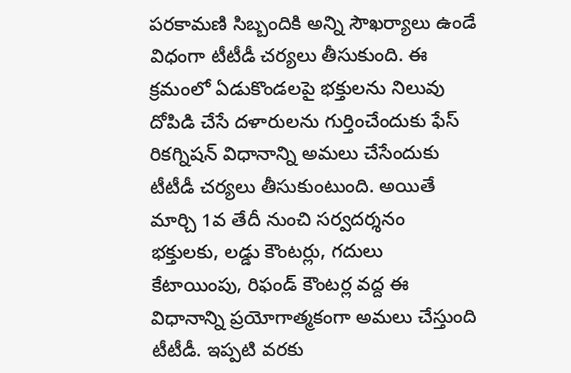పరకామణి సిబ్బందికి అన్ని సౌఖర్యాలు ఉండే విధంగా టీటీడీ చర్యలు తీసుకుంది. ఈ క్రమంలో ఏడుకొండలపై భక్తులను నిలువు దోపిడి చేసే దళారులను గుర్తించేందుకు ఫేస్ రికగ్నిషన్ విధానాన్ని అమలు చేసేందుకు టీటీడీ చర్యలు తీసుకుంటుంది. అయితే మార్చి 1వ తేదీ నుంచి సర్వదర్శనం భక్తులకు, లడ్డు కౌంటర్లు, గదులు కేటాయింపు, రిఫండ్ కౌంటర్ల వద్ద ఈ విధానాన్ని ప్రయోగాత్మకంగా అమలు చేస్తుంది టీటీడీ. ఇప్పటి వరకు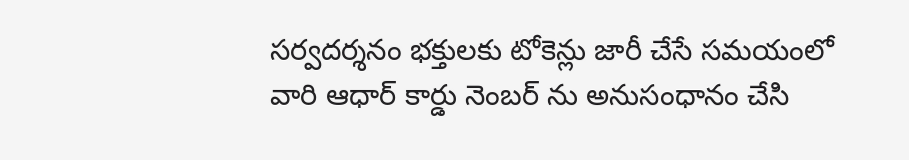సర్వదర్శనం భక్తులకు టోకెన్లు జారీ చేసే సమయంలో వారి ఆధార్ కార్డు నెంబర్ ను అనుసంధానం చేసి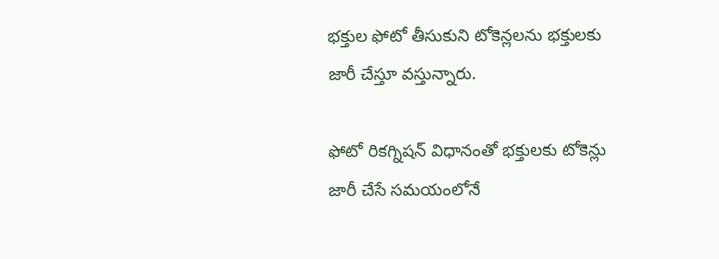భక్తుల ఫోటో తీసుకుని టోకెన్లలను భక్తులకు జారీ చేస్తూ వస్తున్నారు.

ఫోటో రికగ్నిషన్ విధానంతో భక్తులకు టోకెన్లు జారీ చేసే సమయంలోనే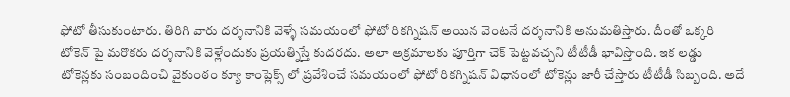ఫోటో తీసుకుంటారు. తిరిగి వారు దర్శనానికి వెళ్ళే సమయంలో ఫోటో రికగ్నిషన్ అయిన వెంటనే దర్శనానికి అనుమతిస్తారు. దీంతో ఒక్కరి టోకెన్ పై మరొకరు దర్శనానికి వెళ్లేందుకు ప్రయత్నిస్తే కుదరదు. అలా అక్రమాలకు పూర్తిగా చెక్ పెట్టవచ్చని టీటీడీ భావిస్తొంది. ఇక లడ్డు టోకెన్లకు సంబందించి వైకుంఠం క్యూ కాంప్లెక్స్ లో ప్రవేశించే సమయంలో ఫోటో రికగ్నిషన్ విధానంలో టోకెన్లు జారీ చేస్తారు టీటీడీ సిబ్బంది. అదే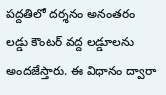పద్దతిలో దర్శనం అనంతరం లడ్డు కౌంటర్ వద్ద లడ్డూలను అందజేస్తారు. ఈ విధానం ద్వారా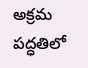అక్రమ పద్ధతిలో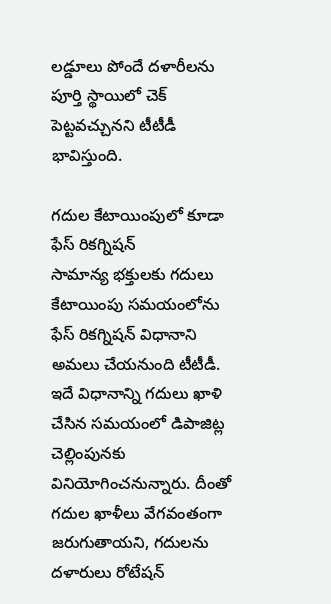లడ్డూలు పోందే దళారీలను పూర్తి స్థాయిలో చెక్ పెట్టవచ్చునని టీటీడీ భావిస్తుంది.

గదుల కేటాయింపులో కూడా ఫేస్ రికగ్నిషన్
సామాన్య భక్తులకు గదులు కేటాయింపు సమయంలోను ఫేస్ రికగ్నిషన్ విధానాని అమలు చేయనుంది టీటీడీ. ఇదే విధానాన్ని గదులు ఖాళి చేసిన సమయంలో డిపాజిట్ల చెల్లింపునకు వినియోగించనున్నారు. దీంతో గదుల ఖాళీలు వేగవంతంగా జరుగుతాయని, గదులను దళారులు రోటేషన్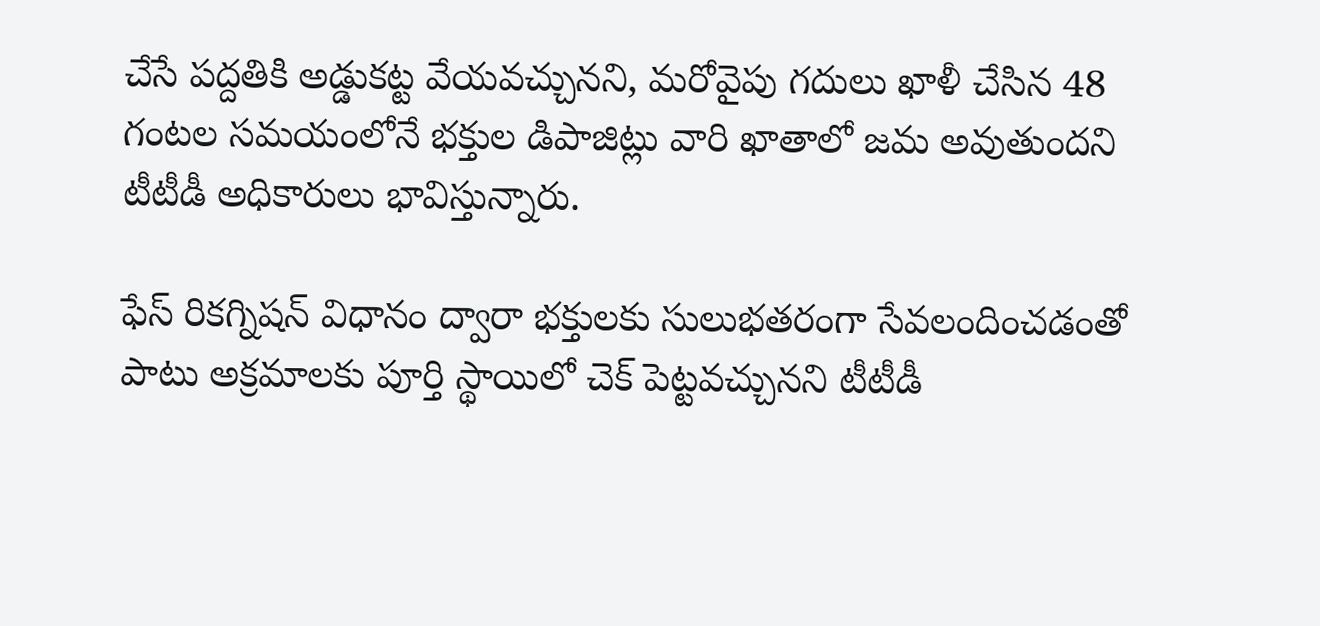చేసే పద్దతికి అడ్డుకట్ట వేయవచ్చునని, మరోవైపు గదులు ఖాళీ చేసిన 48 గంటల సమయంలోనే భక్తుల డిపాజిట్లు వారి ఖాతాలో జమ అవుతుందని టీటీడీ అధికారులు భావిస్తున్నారు.

ఫేస్ రికగ్నిషన్ విధానం ద్వారా భక్తులకు సులుభతరంగా సేవలందించడంతో పాటు అక్రమాలకు పూర్తి స్థాయిలో చెక్ పెట్టవచ్చునని టీటీడీ‌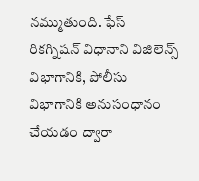నమ్ముతుంది. ఫేస్ రికగ్నిషన్ విధానాని విజిలెన్స్ విభాగానికి, పోలీసు విభాగానికి అనుసంధానం చేయడం ద్వారా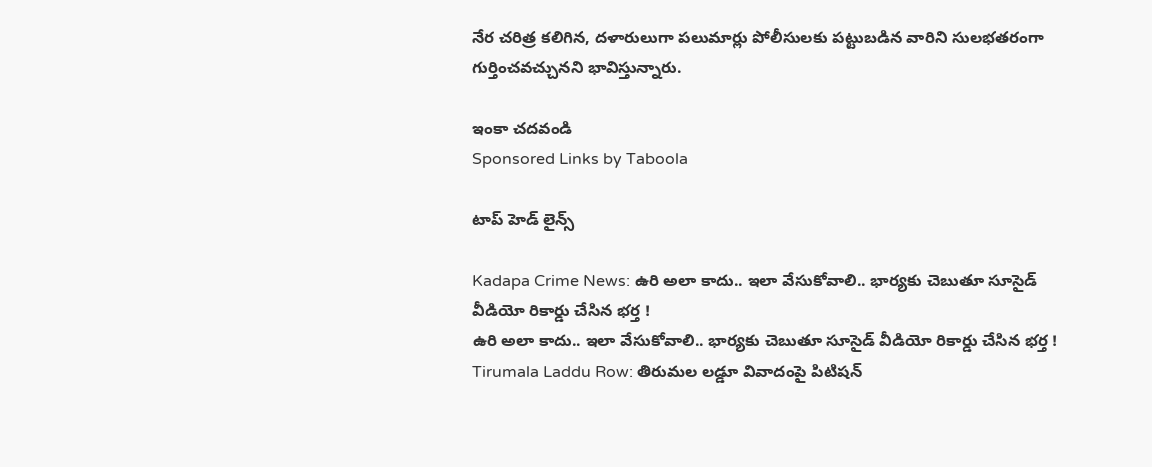నేర చరిత్ర కలిగిన, దళారులుగా పలుమార్లు పోలీసులకు పట్టుబడిన వారిని సులభతరంగా గుర్తించవచ్చునని భావిస్తున్నారు.

ఇంకా చదవండి
Sponsored Links by Taboola

టాప్ హెడ్ లైన్స్

Kadapa Crime News: ఉరి అలా కాదు.. ఇలా వేసుకోవాలి.. భార్యకు చెబుతూ సూసైడ్ వీడియో రికార్డు చేసిన భర్త !
ఉరి అలా కాదు.. ఇలా వేసుకోవాలి.. భార్యకు చెబుతూ సూసైడ్ వీడియో రికార్డు చేసిన భర్త !
Tirumala Laddu Row: తిరుమల లడ్డూ వివాదంపై పిటిషన్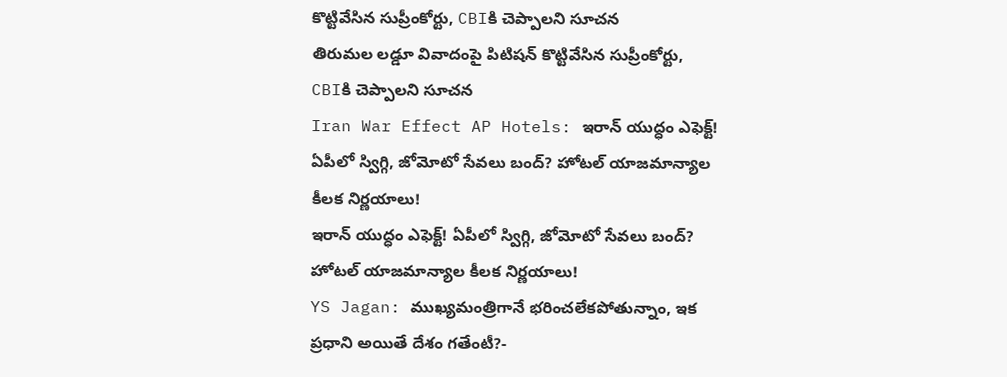కొట్టివేసిన సుప్రీంకోర్టు, CBIకి చెప్పాలని సూచన
తిరుమల లడ్డూ వివాదంపై పిటిషన్ కొట్టివేసిన సుప్రీంకోర్టు, CBIకి చెప్పాలని సూచన
Iran War Effect AP Hotels: ఇరాన్ యుద్ధం ఎఫెక్ట్! ఏపీలో స్విగ్గి, జోమోటో సేవలు బంద్? హోటల్ యాజమాన్యాల కీలక నిర్ణయాలు!
ఇరాన్ యుద్ధం ఎఫెక్ట్! ఏపీలో స్విగ్గి, జోమోటో సేవలు బంద్? హోటల్ యాజమాన్యాల కీలక నిర్ణయాలు!
YS Jagan: ముఖ్యమంత్రిగానే భరించలేకపోతున్నాం, ఇక  ప్రధాని అయితే దేశం గతేంటీ?-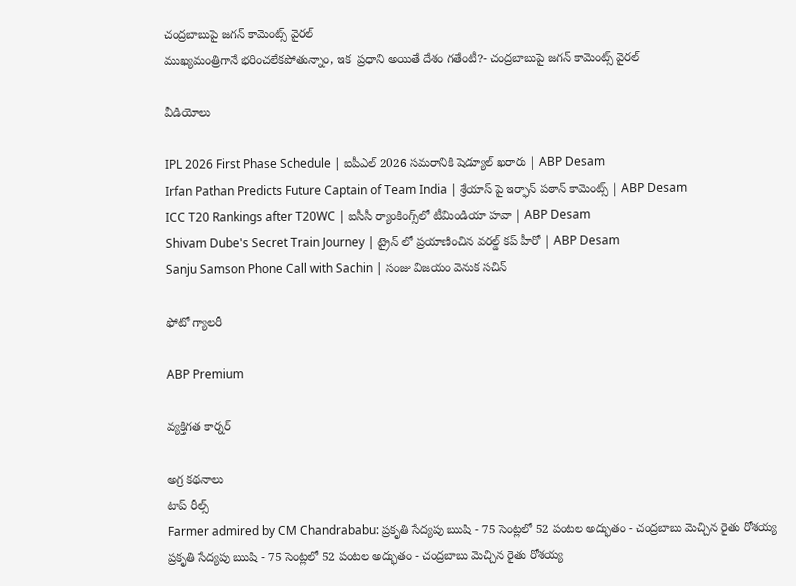చంద్రబాబుపై జగన్ కామెంట్స్ వైరల్
ముఖ్యమంత్రిగానే భరించలేకపోతున్నాం, ఇక  ప్రధాని అయితే దేశం గతేంటీ?- చంద్రబాబుపై జగన్ కామెంట్స్ వైరల్

వీడియోలు

IPL 2026 First Phase Schedule | ఐపీఎల్ 2026 సమరానికి షెడ్యూల్ ఖరారు | ABP Desam
Irfan Pathan Predicts Future Captain of Team India | శ్రేయాస్ పై ఇర్ఫాన్ పఠాన్ కామెంట్స్ | ABP Desam
ICC T20 Rankings after T20WC | ఐసీసీ ర్యాంకింగ్స్‌లో టీమిండియా హవా | ABP Desam
Shivam Dube's Secret Train Journey | ట్రైన్ లో ప్రయాణించిన వరల్డ్ కప్ హీరో | ABP Desam
Sanju Samson Phone Call with Sachin | సంజు విజయం వెనుక సచిన్

ఫోటో గ్యాలరీ

ABP Premium

వ్యక్తిగత కార్నర్

అగ్ర కథనాలు
టాప్ రీల్స్
Farmer admired by CM Chandrababu: ప్రకృతి సేద్యపు ఋషి - 75 సెంట్లలో 52 పంటల అద్భుతం - చంద్రబాబు మెచ్చిన రైతు రోశయ్య
ప్రకృతి సేద్యపు ఋషి - 75 సెంట్లలో 52 పంటల అద్భుతం - చంద్రబాబు మెచ్చిన రైతు రోశయ్య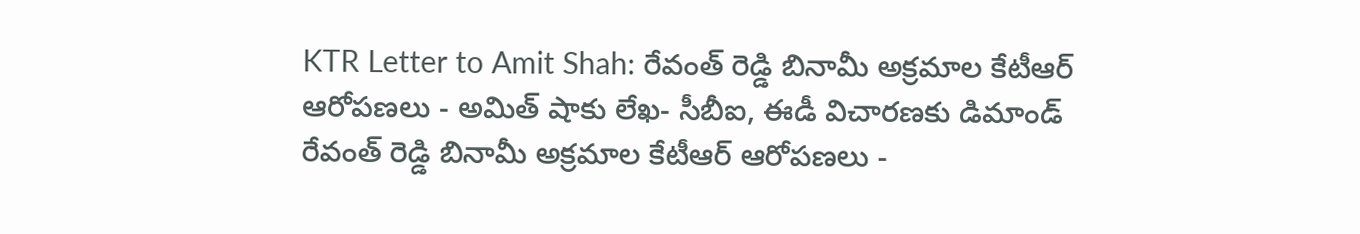KTR Letter to Amit Shah: రేవంత్ రెడ్డి బినామీ అక్రమాల కేటీఆర్ ఆరోపణలు - అమిత్ షాకు లేఖ- సీబీఐ, ఈడీ విచారణకు డిమాండ్
రేవంత్ రెడ్డి బినామీ అక్రమాల కేటీఆర్ ఆరోపణలు -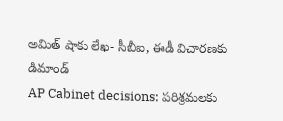అమిత్ షాకు లేఖ- సీబీఐ, ఈడీ విచారణకు డిమాండ్
AP Cabinet decisions: పరిశ్రమలకు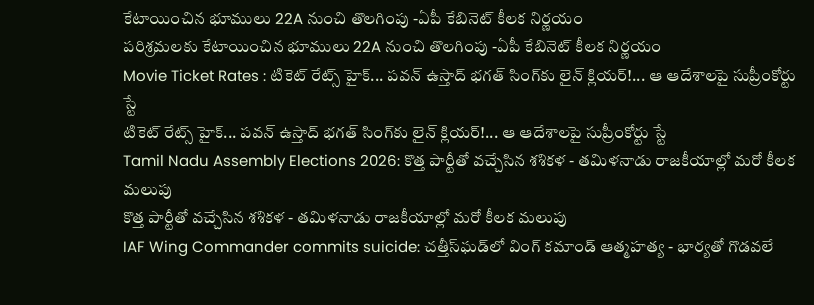కేటాయించిన భూములు 22A నుంచి తొలగింపు -ఏపీ కేబినెట్ కీలక నిర్ణయం
పరిశ్రమలకు కేటాయించిన భూములు 22A నుంచి తొలగింపు -ఏపీ కేబినెట్ కీలక నిర్ణయం
Movie Ticket Rates : టికెట్ రేట్స్ హైక్... పవన్ ఉస్తాద్ భగత్ సింగ్‌కు లైన్ క్లియర్!... ఆ ఆదేశాలపై సుప్రీంకోర్టు స్టే
టికెట్ రేట్స్ హైక్... పవన్ ఉస్తాద్ భగత్ సింగ్‌కు లైన్ క్లియర్!... ఆ ఆదేశాలపై సుప్రీంకోర్టు స్టే
Tamil Nadu Assembly Elections 2026: కొత్త పార్టీతో వచ్చేసిన శశికళ - తమిళనాడు రాజకీయాల్లో మరో కీలక మలుపు
కొత్త పార్టీతో వచ్చేసిన శశికళ - తమిళనాడు రాజకీయాల్లో మరో కీలక మలుపు
IAF Wing Commander commits suicide: చత్తీస్‌ఘడ్‌లో వింగ్ కమాండ్ ఆత్మహత్య - భార్యతో గొడవలే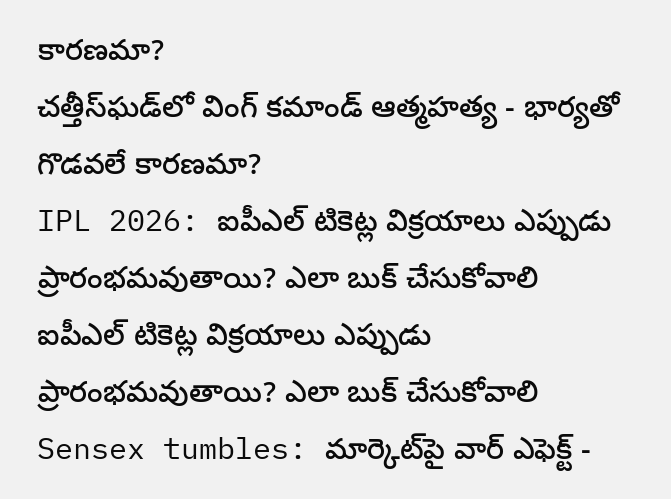కారణమా?
చత్తీస్‌ఘడ్‌లో వింగ్ కమాండ్ ఆత్మహత్య - భార్యతో గొడవలే కారణమా?
IPL 2026: ఐపీఎల్ టికెట్ల విక్రయాలు ఎప్పుడు ప్రారంభమవుతాయి? ఎలా బుక్ చేసుకోవాలి
ఐపీఎల్ టికెట్ల విక్రయాలు ఎప్పుడు ప్రారంభమవుతాయి? ఎలా బుక్ చేసుకోవాలి
Sensex tumbles: మార్కెట్‌పై వార్ ఎఫెక్ట్ -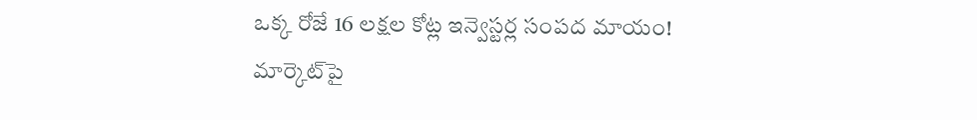ఒక్క రోజే 16 లక్షల కోట్ల ఇన్వెస్టర్ల సంపద మాయం!
మార్కెట్‌పై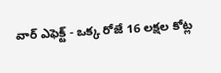వార్ ఎఫెక్ట్ - ఒక్క రోజే 16 లక్షల కోట్ల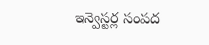ఇన్వెస్టర్ల సంపద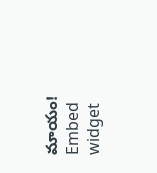మాయం!
Embed widget